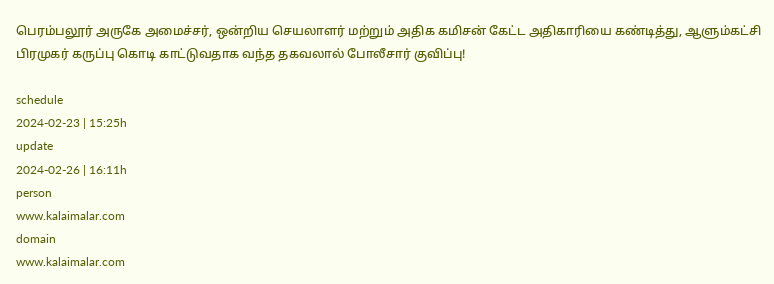பெரம்பலூர் அருகே அமைச்சர், ஒன்றிய செயலாளர் மற்றும் அதிக கமிசன் கேட்ட அதிகாரியை கண்டித்து, ஆளும்கட்சி பிரமுகர் கருப்பு கொடி காட்டுவதாக வந்த தகவலால் போலீசார் குவிப்பு!

schedule
2024-02-23 | 15:25h
update
2024-02-26 | 16:11h
person
www.kalaimalar.com
domain
www.kalaimalar.com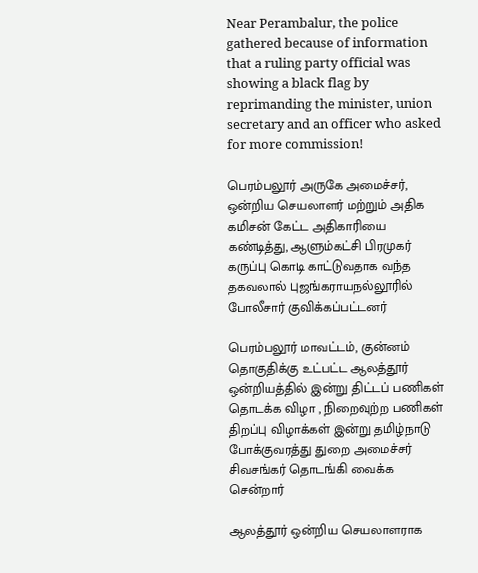Near Perambalur, the police gathered because of information that a ruling party official was showing a black flag by reprimanding the minister, union secretary and an officer who asked for more commission!

பெரம்பலூர் அருகே அமைச்சர், ஒன்றிய செயலாளர் மற்றும் அதிக கமிசன் கேட்ட அதிகாரியை கண்டித்து, ஆளும்கட்சி பிரமுகர் கருப்பு கொடி காட்டுவதாக வந்த தகவலால் புஜங்கராயநல்லூரில் போலீசார் குவிக்கப்பட்டனர்

பெரம்பலூர் மாவட்டம், குன்னம் தொகுதிக்கு உட்பட்ட ஆலத்தூர் ஒன்றியத்தில் இன்று திட்டப் பணிகள் தொடக்க விழா , நிறைவுற்ற பணிகள் திறப்பு விழாக்கள் இன்று தமிழ்நாடு போக்குவரத்து துறை அமைச்சர் சிவசங்கர் தொடங்கி வைக்க சென்றார்

ஆலத்தூர் ஒன்றிய செயலாளராக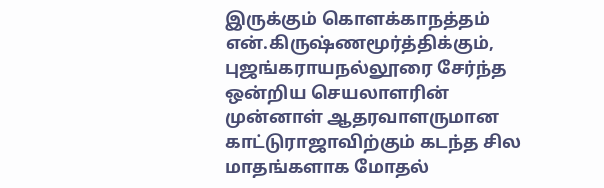இருக்கும் கொளக்காநத்தம் என்.கிருஷ்ணமூர்த்திக்கும், புஜங்கராயநல்லூரை சேர்ந்த ஒன்றிய செயலாளரின் முன்னாள் ஆதரவாளருமான காட்டுராஜாவிற்கும் கடந்த சில மாதங்களாக மோதல்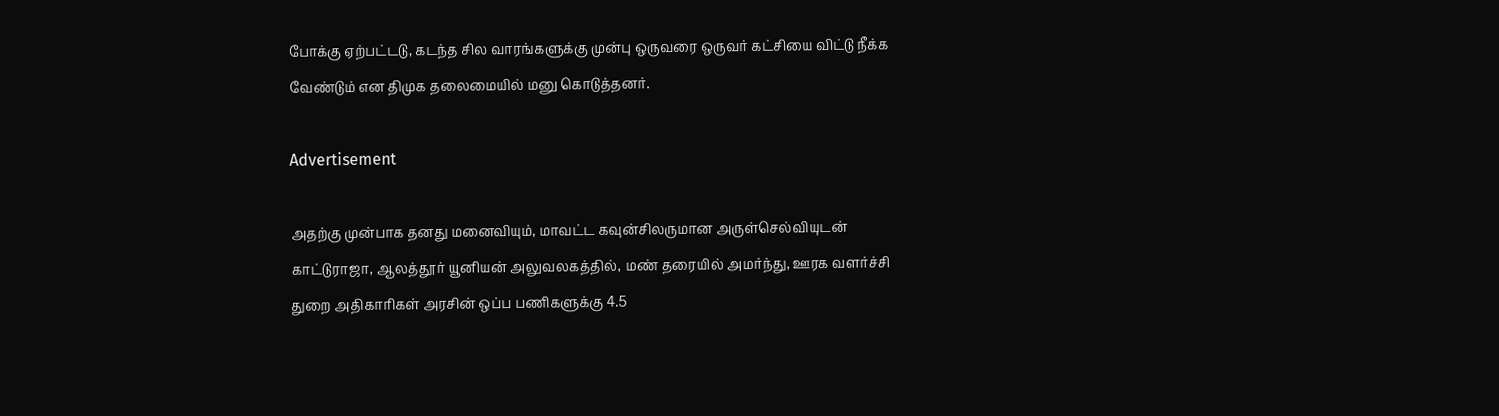போக்கு ஏற்பட்டடு, கடந்த சில வாரங்களுக்கு முன்பு ஒருவரை ஒருவர் கட்சியை விட்டு நீக்க வேண்டும் என திமுக தலைமையில் மனு கொடுத்தனர்.

Advertisement

அதற்கு முன்பாக தனது மனைவியும், மாவட்ட கவுன்சிலருமான அருள்செல்வியுடன் காட்டுராஜா, ஆலத்தூர் யூனியன் அலுவலகத்தில், மண் தரையில் அமர்ந்து, ஊரக வளர்ச்சி துறை அதிகாரிகள் அரசின் ஒப்ப பணிகளுக்கு 4.5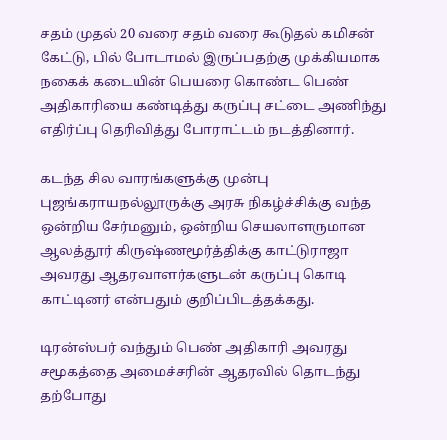சதம் முதல் 20 வரை சதம் வரை கூடுதல் கமிசன் கேட்டு, பில் போடாமல் இருப்பதற்கு முக்கியமாக நகைக் கடையின் பெயரை கொண்ட பெண் அதிகாரியை கண்டித்து கருப்பு சட்டை அணிந்து எதிர்ப்பு தெரிவித்து போராட்டம் நடத்தினார்.

கடந்த சில வாரங்களுக்கு முன்பு புஜங்கராயநல்லூருக்கு அரசு நிகழ்ச்சிக்கு வந்த ஒன்றிய சேர்மனும், ஒன்றிய செயலாளருமான ஆலத்தூர் கிருஷ்ணமூர்த்திக்கு காட்டுராஜா அவரது ஆதரவாளர்களுடன் கருப்பு கொடி காட்டினர் என்பதும் குறிப்பிடத்தக்கது.

டிரன்ஸ்பர் வந்தும் பெண் அதிகாரி அவரது சமூகத்தை அமைச்சரின் ஆதரவில் தொடந்து தற்போது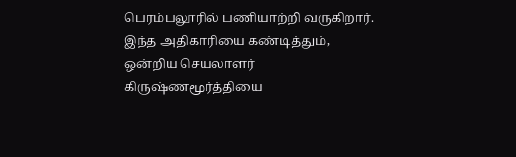பெரம்பலூரில் பணியாற்றி வருகிறார். இந்த அதிகாரியை கண்டித்தும், ஒன்றிய செயலாளர் கிருஷ்ணமூர்த்தியை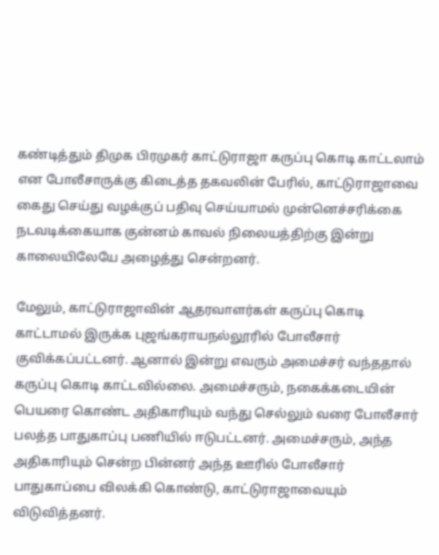கண்டித்தும் திமுக பிரமுகர் காட்டுராஜா கருப்பு கொடி காட்டலாம் என போலீசாருக்கு கிடைத்த தகவலின் பேரில், காட்டுராஜாவை கைது செய்து வழக்குப் பதிவு செய்யாமல் முன்னெச்சரிக்கை நடவடிக்கையாக குன்னம் காவல் நிலையத்திற்கு இன்று காலையிலேயே அழைத்து சென்றனர்.

மேலும், காட்டுராஜாவின் ஆதரவாளர்கள் கருப்பு கொடி காட்டாமல் இருக்க புஜங்கராயநல்லூரில் போலீசார் குவிக்கப்பட்டனர். ஆனால் இன்று எவரும் அமைச்சர் வந்ததால் கருப்பு கொடி காட்டவில்லை. அமைச்சரும், நகைக்கடையின் பெயரை கொண்ட அதிகாரியும் வந்து செல்லும் வரை போலீசார் பலத்த பாதுகாப்பு பணியில் ஈடுபட்டனர். அமைச்சரும், அந்த அதிகாரியும் சென்ற பின்னர் அந்த ஊரில் போலீசார் பாதுகாப்பை விலக்கி கொண்டு, காட்டுராஜாவையும் விடுவித்தனர்.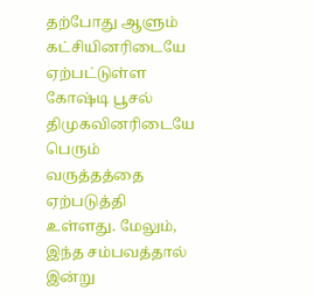தற்போது ஆளும் கட்சியினரிடையே ஏற்பட்டுள்ள கோஷ்டி பூசல் திமுகவினரிடையே பெரும் வருத்தத்தை ஏற்படுத்தி உள்ளது. மேலும், இந்த சம்பவத்தால் இன்று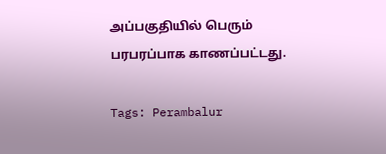அப்பகுதியில் பெரும் பரபரப்பாக காணப்பட்டது.

Tags: Perambalur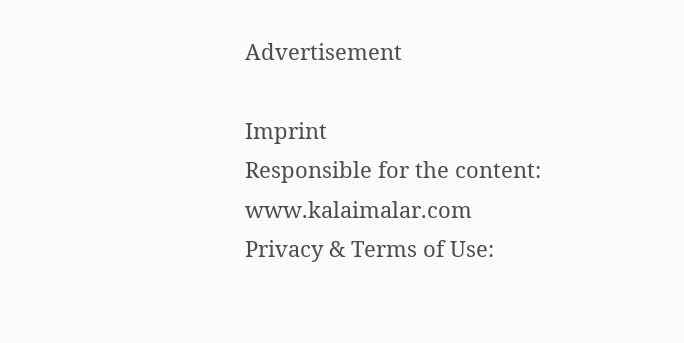Advertisement

Imprint
Responsible for the content:
www.kalaimalar.com
Privacy & Terms of Use: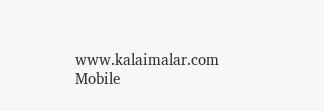www.kalaimalar.com
Mobile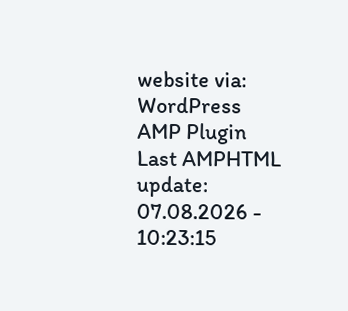website via:
WordPress AMP Plugin
Last AMPHTML update:
07.08.2026 - 10:23:15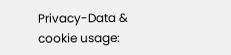Privacy-Data & cookie usage: